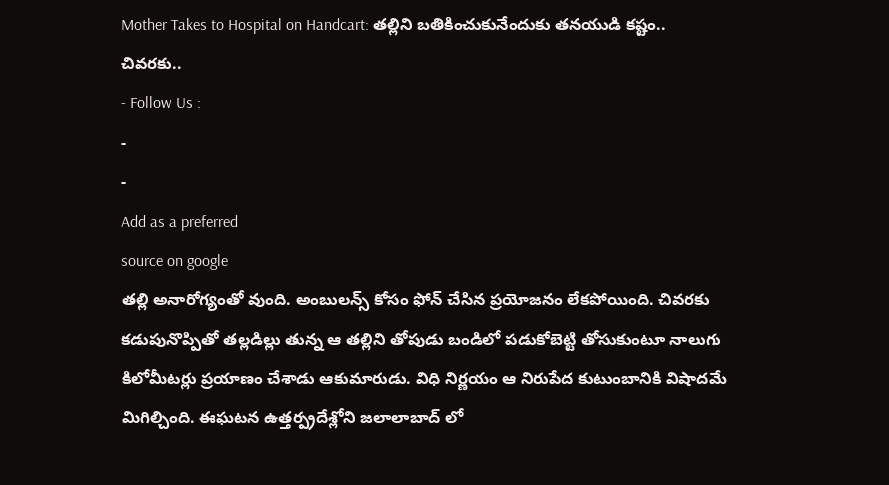Mother Takes to Hospital on Handcart: తల్లిని బతికించుకునేందుకు తనయుడి కష్టం.. చివరకు..
- Follow Us :
-
-
Add as a preferred
source on google
తల్లి అనారోగ్యంతో వుంది. అంబులన్స్ కోసం ఫోన్ చేసిన ప్రయోజనం లేకపోయింది. చివరకు కడుపునొప్పితో తల్లడిల్లు తున్న ఆ తల్లిని తోపుడు బండిలో పడుకోబెట్టి తోసుకుంటూ నాలుగు కిలోమీటర్లు ప్రయాణం చేశాడు ఆకుమారుడు. విధి నిర్ణయం ఆ నిరుపేద కుటుంబానికి విషాదమే మిగిల్చింది. ఈఘటన ఉత్తర్ప్రదేశ్లోని జలాలాబాద్ లో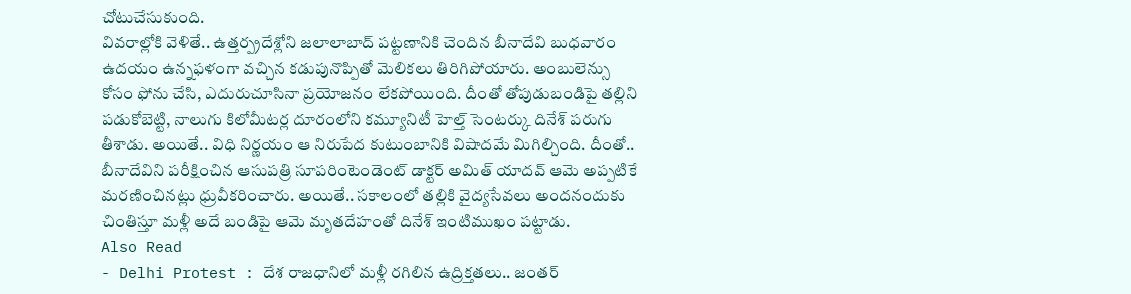చోటుచేసుకుంది.
వివరాల్లోకి వెళితే.. ఉత్తర్ప్రదేశ్లోని జలాలాబాద్ పట్టణానికి చెందిన బీనాదేవి బుధవారం ఉదయం ఉన్నఫళంగా వచ్చిన కడుపునొప్పితో మెలికలు తిరిగిపోయారు. అంబులెన్సు కోసం ఫోను చేసి, ఎదురుచూసినా ప్రయోజనం లేకపోయింది. దీంతో తోపుడుబండిపై తల్లిని పడుకోబెట్టి, నాలుగు కిలోమీటర్ల దూరంలోని కమ్యూనిటీ హెల్త్ సెంటర్కు దినేశ్ పరుగు తీశాడు. అయితే.. విధి నిర్ణయం ఆ నిరుపేద కుటుంబానికి విషాదమే మిగిల్చింది. దీంతో.. బీనాదేవిని పరీక్షించిన ఆసుపత్రి సూపరింటెండెంట్ డాక్టర్ అమిత్ యాదవ్ ఆమె అప్పటికే మరణించినట్లు ధ్రువీకరించారు. అయితే.. సకాలంలో తల్లికి వైద్యసేవలు అందనందుకు చింతిస్తూ మళ్లీ అదే బండిపై ఆమె మృతదేహంతో దినేశ్ ఇంటిముఖం పట్టాడు.
Also Read
- Delhi Protest : దేశ రాజధానిలో మళ్లీ రగిలిన ఉద్రిక్తతలు.. జంతర్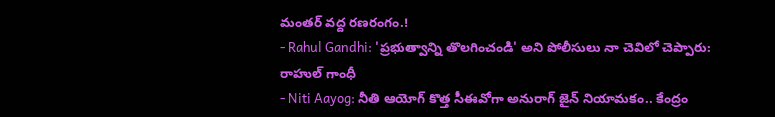మంతర్ వద్ద రణరంగం.!
- Rahul Gandhi: 'ప్రభుత్వాన్ని తొలగించండి' అని పోలీసులు నా చెవిలో చెప్పారు: రాహుల్ గాంధీ
- Niti Aayog: నీతి ఆయోగ్ కొత్త సీఈవోగా అనురాగ్ జైన్ నియామకం.. కేంద్రం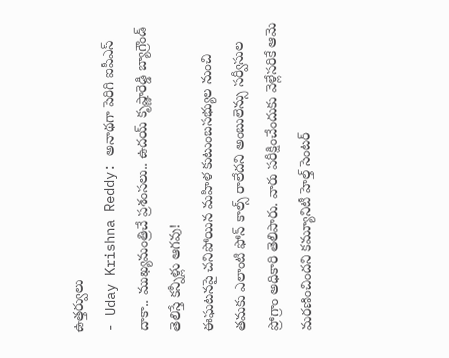ఉత్తర్వులు
- Uday Krishna Reddy: అనాథగా పెరిగి ఐపీఎస్ దాకా.. ముఖ్యమంత్రిచే ప్రశంసలు.. ఉదయ్ కృష్ణారెడ్డి బ్యాగ్రౌండ్ తెలిస్తే కన్నీళ్లు ఆగవు!
ఈఘటనపై చనిపోయిన మహిళ కుటుంబసభ్యుల నుంచి తమకు ఎలాంటి ఫోన్ కాల్స్ రాలేదని అంబులెన్సు సర్వీసుల ప్రోగ్రాం అధికారి తెలిపారు. వారు పరీక్షించేందుకు వెళ్లేసరికే ఆమె మరణించిందని కమ్యూనిటీ హెల్త్ సెంటర్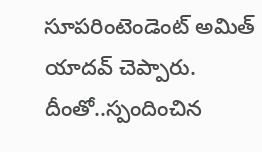సూపరింటెండెంట్ అమిత్ యాదవ్ చెప్పారు. దీంతో..స్పందించిన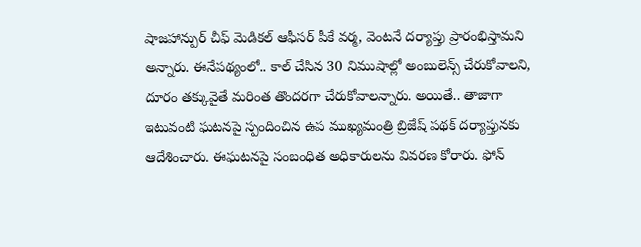షాజహాన్పుర్ చీఫ్ మెడికల్ ఆఫీసర్ పీకే వర్మ, వెంటనే దర్యాప్తు ప్రారంభిస్తామని అన్నారు. ఈనేపథ్యంలో.. కాల్ చేసిన 30 నిముషాల్లో అంబులెన్స్ చేరుకోవాలని, దూరం తక్కువైతే మరింత తొందరగా చేరుకోవాలన్నారు. అయితే.. తాజాగా ఇటువంటి ఘటనపై స్పందించిన ఉప ముఖ్యమంత్రి బ్రిజేష్ పథక్ దర్యాప్తునకు ఆదేశించారు. ఈఘటనపై సంబంధిత అధికారులను వివరణ కోరారు. ఫోన్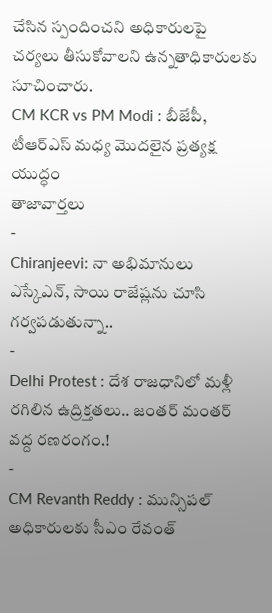చేసిన స్పందించని అధికారులపై చర్యలు తీసుకోవాలని ఉన్నతాధికారులకు సూచించారు.
CM KCR vs PM Modi : బీజేపీ, టీఆర్ఎస్ మధ్య మొదలైన ప్రత్యక్ష యుద్ధం
తాజావార్తలు
-
Chiranjeevi: నా అభిమానులు ఎస్కేఎన్, సాయి రాజేష్లను చూసి గర్వపడుతున్నా..
-
Delhi Protest : దేశ రాజధానిలో మళ్లీ రగిలిన ఉద్రిక్తతలు.. జంతర్ మంతర్ వద్ద రణరంగం.!
-
CM Revanth Reddy : మున్సిపల్ అధికారులకు సీఎం రేవంత్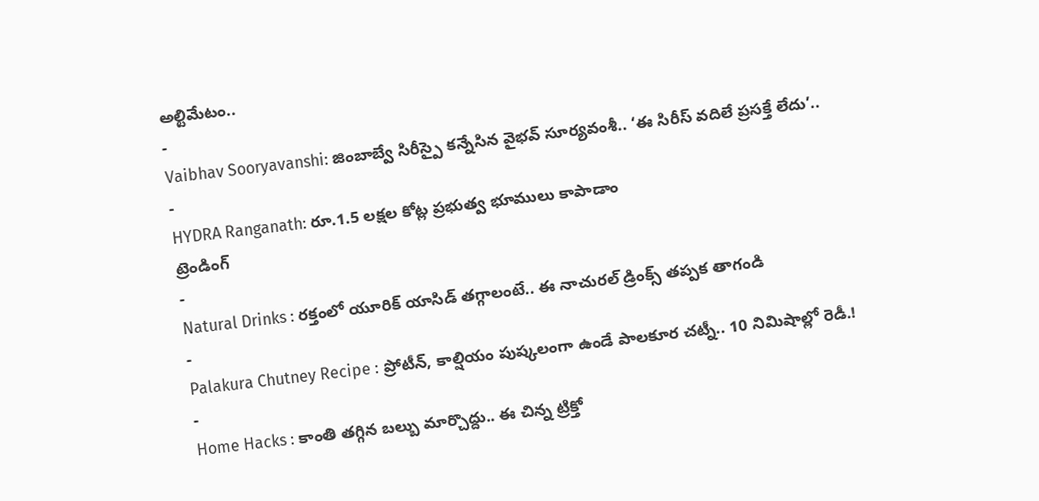అల్టిమేటం..
-
Vaibhav Sooryavanshi: జింబాబ్వే సిరీస్పై కన్నేసిన వైభవ్ సూర్యవంశీ.. ‘ఈ సిరీస్ వదిలే ప్రసక్తే లేదు’..
-
HYDRA Ranganath: రూ.1.5 లక్షల కోట్ల ప్రభుత్వ భూములు కాపాడాం
ట్రెండింగ్
-
Natural Drinks : రక్తంలో యూరిక్ యాసిడ్ తగ్గాలంటే.. ఈ నాచురల్ డ్రింక్స్ తప్పక తాగండి
-
Palakura Chutney Recipe : ప్రోటీన్, కాల్షియం పుష్కలంగా ఉండే పాలకూర చట్నీ.. 10 నిమిషాల్లో రెడీ.!
-
Home Hacks : కాంతి తగ్గిన బల్బు మార్చొద్దు.. ఈ చిన్న ట్రిక్తో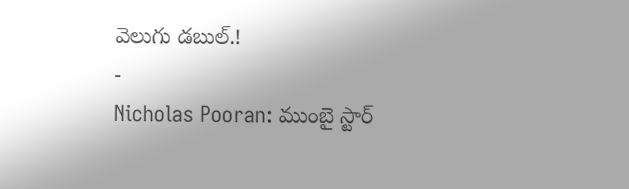వెలుగు డబుల్.!
-
Nicholas Pooran: ముంబై స్టార్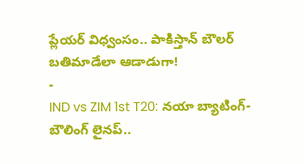ప్లేయర్ విధ్వంసం.. పాకిస్తాన్ బౌలర్ బతిమాడేలా ఆడాడుగా!
-
IND vs ZIM 1st T20: నయా బ్యాటింగ్-బౌలింగ్ లైనప్..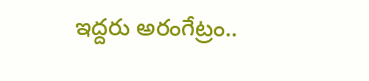ఇద్దరు అరంగేట్రం..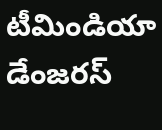టీమిండియా డేంజరస్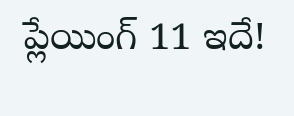ప్లేయింగ్ 11 ఇదే!